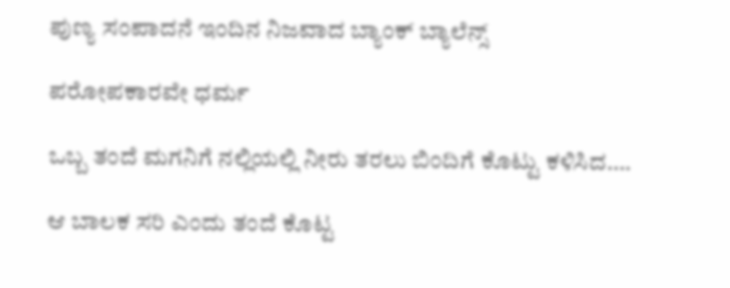ಪುಣ್ಯ ಸಂಪಾದನೆ ಇಂದಿನ ನಿಜವಾದ ಬ್ಯಾಂಕ್ ಬ್ಯಾಲೆನ್ಸ್

ಪರೋಪಕಾರವೇ ಧರ್ಮ

ಒಬ್ಬ ತಂದೆ ಮಗನಿಗೆ ನಲ್ಲಿಯಲ್ಲಿ ನೀರು ತರಲು ಬಿಂದಿಗೆ ಕೊಟ್ಟು ಕಳಿಸಿದ….

ಆ ಬಾಲಕ ಸರಿ ಎಂದು ತಂದೆ ಕೊಟ್ಟ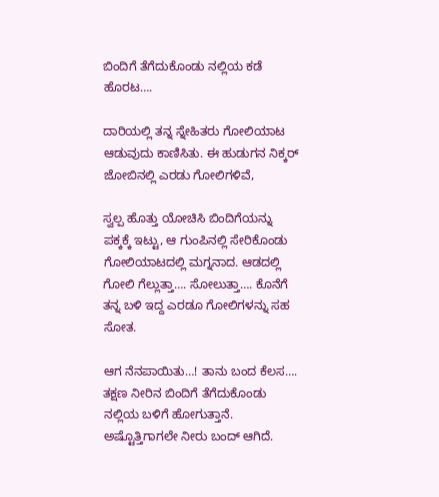ಬಿಂದಿಗೆ ತೆಗೆದುಕೊಂಡು ನಲ್ಲಿಯ ಕಡೆ ಹೊರಟ….

ದಾರಿಯಲ್ಲಿ ತನ್ನ ಸ್ನೇಹಿತರು ಗೋಲಿಯಾಟ ಆಡುವುದು ಕಾಣಿಸಿತು. ಈ ಹುಡುಗನ ನಿಕ್ಕರ್ ಜೋಬಿನಲ್ಲಿ ಎರಡು ಗೋಲಿಗಳಿವೆ,

ಸ್ವಲ್ಪ ಹೊತ್ತು ಯೋಚಿಸಿ ಬಿಂದಿಗೆಯನ್ನು ಪಕ್ಕಕ್ಕೆ ಇಟ್ಟು, ಆ ಗುಂಪಿನಲ್ಲಿ ಸೇರಿಕೊಂಡು ಗೋಲಿಯಾಟದಲ್ಲಿ ಮಗ್ನನಾದ. ಆಡದಲ್ಲಿ ಗೋಲಿ ಗೆಲ್ಲುತ್ತಾ…. ಸೋಲುತ್ತಾ…. ಕೊನೆಗೆ ತನ್ನ ಬಳಿ ಇದ್ದ ಎರಡೂ ಗೋಲಿಗಳನ್ನು ಸಹ ಸೋತ.

ಆಗ ನೆನಪಾಯಿತು…! ತಾನು ಬಂದ ಕೆಲಸ…. ತಕ್ಷಣ ನೀರಿನ ಬಿಂದಿಗೆ ತೆಗೆದುಕೊಂಡು ನಲ್ಲಿಯ ಬಳಿಗೆ ಹೋಗುತ್ತಾನೆ. ಅಷ್ಟೊತ್ತಿಗಾಗಲೇ ನೀರು ಬಂದ್ ಆಗಿದೆ.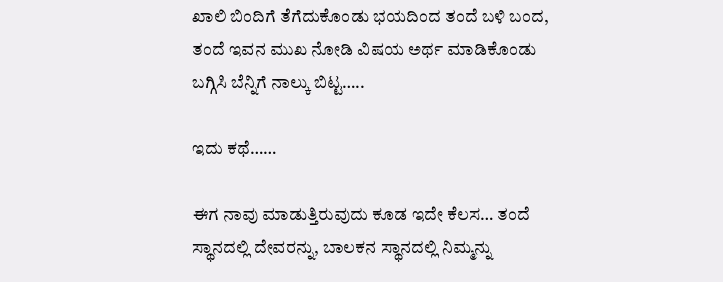ಖಾಲಿ ಬಿಂದಿಗೆ ತೆಗೆದುಕೊಂಡು ಭಯದಿಂದ ತಂದೆ ಬಳಿ ಬಂದ, ತಂದೆ ಇವನ ಮುಖ ನೋಡಿ ವಿಷಯ ಅರ್ಥ ಮಾಡಿಕೊಂಡು ಬಗ್ಗಿಸಿ ಬೆನ್ನಿಗೆ ನಾಲ್ಕು ಬಿಟ್ಟ…..

ಇದು ಕಥೆ……

ಈಗ ನಾವು ಮಾಡುತ್ತಿರುವುದು ಕೂಡ ಇದೇ ಕೆಲಸ… ತಂದೆ ಸ್ಥಾನದಲ್ಲಿ ದೇವರನ್ನು, ಬಾಲಕನ ಸ್ಥಾನದಲ್ಲಿ ನಿಮ್ಮನ್ನು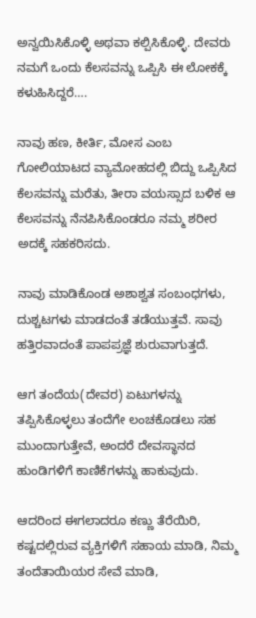ಅನ್ವಯಿಸಿಕೊಳ್ಳಿ ಅಥವಾ ಕಲ್ಪಿಸಿಕೊಳ್ಳಿ. ದೇವರು ನಮಗೆ ಒಂದು ಕೆಲಸವನ್ನು ಒಪ್ಪಿಸಿ ಈ ಲೋಕಕ್ಕೆ ಕಳುಹಿಸಿದ್ದರೆ….

ನಾವು ಹಣ, ಕೀರ್ತಿ, ಮೋಸ ಎಂಬ ಗೋಲಿಯಾಟದ ವ್ಯಾಮೋಹದಲ್ಲಿ ಬಿದ್ದು ಒಪ್ಪಿಸಿದ ಕೆಲಸವನ್ನು ಮರೆತು, ತೀರಾ ವಯಸ್ಸಾದ ಬಳಿಕ ಆ ಕೆಲಸವನ್ನು ನೆನಪಿಸಿಕೊಂಡರೂ ನಮ್ಮ ಶರೀರ ಅದಕ್ಕೆ ಸಹಕರಿಸದು.

ನಾವು ಮಾಡಿಕೊಂಡ ಅಶಾಶ್ವತ ಸಂಬಂಧಗಳು, ದುಶ್ಚಟಗಳು ಮಾಡದಂತೆ ತಡೆಯುತ್ತವೆ. ಸಾವು ಹತ್ತಿರವಾದಂತೆ ಪಾಪಪ್ರಜ್ಞೆ ಶುರುವಾಗುತ್ತದೆ.

ಆಗ ತಂದೆಯ(ದೇವರ) ಏಟುಗಳನ್ನು ತಪ್ಪಿಸಿಕೊಳ್ಳಲು ತಂದೆಗೇ ಲಂಚಕೊಡಲು ಸಹ ಮುಂದಾಗುತ್ತೇವೆ, ಅಂದರೆ ದೇವಸ್ಥಾನದ ಹುಂಡಿಗಳಿಗೆ ಕಾಣಿಕೆಗಳನ್ನು ಹಾಕುವುದು.

ಆದರಿಂದ ಈಗಲಾದರೂ ಕಣ್ಣು ತೆರೆಯಿರಿ, ಕಷ್ಟದಲ್ಲಿರುವ ವ್ಯಕ್ತಿಗಳಿಗೆ ಸಹಾಯ ಮಾಡಿ, ನಿಮ್ಮ ತಂದೆತಾಯಿಯರ ಸೇವೆ ಮಾಡಿ,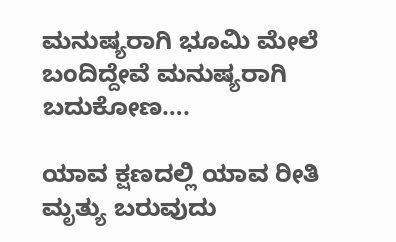ಮನುಷ್ಯರಾಗಿ ಭೂಮಿ ಮೇಲೆ ಬಂದಿದ್ದೇವೆ ಮನುಷ್ಯರಾಗಿ ಬದುಕೋಣ….

ಯಾವ ಕ್ಷಣದಲ್ಲಿ ಯಾವ ರೀತಿ ಮೃತ್ಯು ಬರುವುದು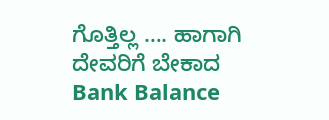ಗೊತ್ತಿಲ್ಲ …. ಹಾಗಾಗಿ ದೇವರಿಗೆ ಬೇಕಾದ Bank Balance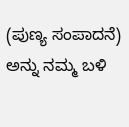(ಪುಣ್ಯ ಸಂಪಾದನೆ) ಅನ್ನು ನಮ್ಮ ಬಳಿ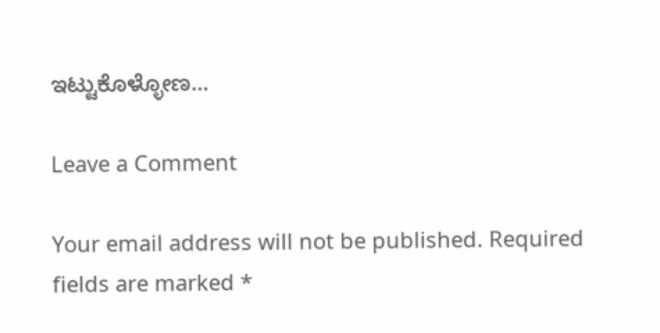ಇಟ್ಟುಕೊಳ್ಳೋಣ…

Leave a Comment

Your email address will not be published. Required fields are marked *